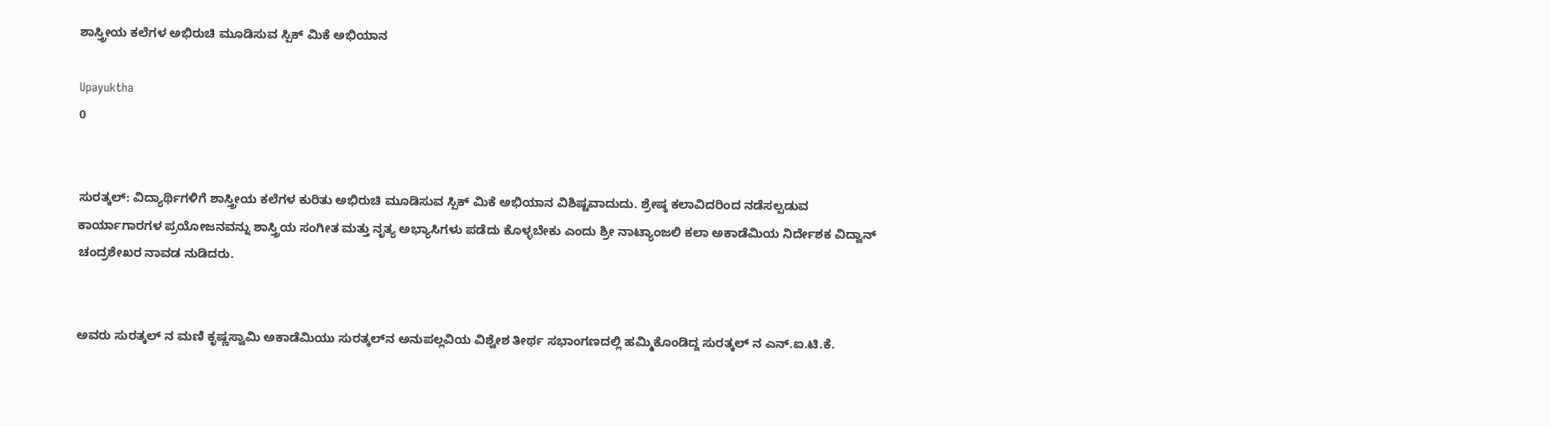ಶಾಸ್ತ್ರೀಯ ಕಲೆಗಳ ಅಭಿರುಚಿ ಮೂಡಿಸುವ ಸ್ಪಿಕ್ ಮಿಕೆ ಅಭಿಯಾನ

Upayuktha
0


ಸುರತ್ಕಲ್‌: ವಿದ್ಯಾರ್ಥಿಗಳಿಗೆ ಶಾಸ್ತ್ರೀಯ ಕಲೆಗಳ ಕುರಿತು ಅಭಿರುಚಿ ಮೂಡಿಸುವ ಸ್ಪಿಕ್ ಮಿಕೆ ಅಭಿಯಾನ ವಿಶಿಷ್ಟವಾದುದು. ಶ್ರೇಷ್ಠ ಕಲಾವಿದರಿಂದ ನಡೆಸಲ್ಪಡುವ ಕಾರ್ಯಾಗಾರಗಳ ಪ್ರಯೋಜನವನ್ನು ಶಾಸ್ತ್ರಿಯ ಸಂಗೀತ ಮತ್ತು ನೃತ್ಯ ಅಭ್ಯಾಸಿಗಳು ಪಡೆದು ಕೊಳ್ಳಬೇಕು ಎಂದು ಶ್ರೀ ನಾಟ್ಯಾಂಜಲಿ ಕಲಾ ಅಕಾಡೆಮಿಯ ನಿರ್ದೇಶಕ ವಿದ್ವಾನ್ ಚಂದ್ರಶೇಖರ ನಾವಡ ನುಡಿದರು.


ಅವರು ಸುರತ್ಕಲ್ ನ ಮಣಿ ಕೃಷ್ಣಸ್ವಾಮಿ ಅಕಾಡೆಮಿಯು ಸುರತ್ಕಲ್‌ನ ಅನುಪಲ್ಲವಿಯ ವಿಶ್ವೇಶ ತೀರ್ಥ ಸಭಾಂಗಣದಲ್ಲಿ ಹಮ್ಮಿಕೊಂಡಿದ್ದ ಸುರತ್ಕಲ್ ನ ಎನ್.ಐ.ಟಿ.ಕೆ.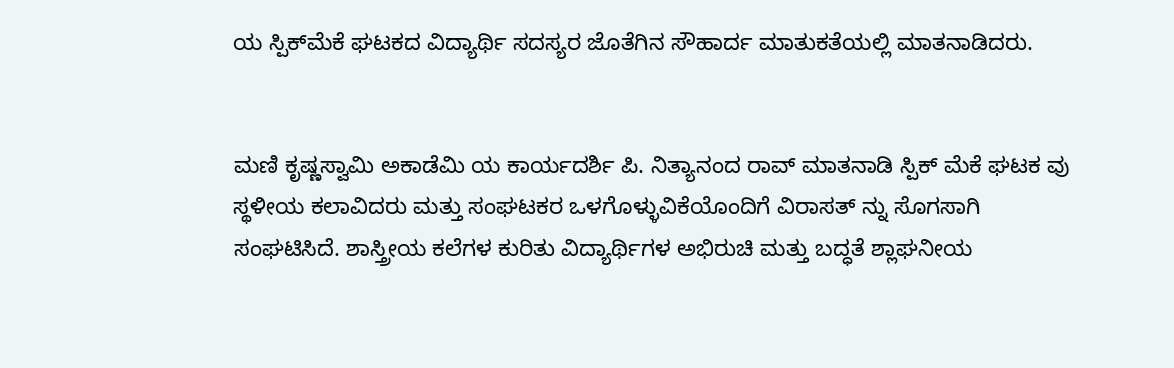ಯ ಸ್ಪಿಕ್‌ಮೆಕೆ ಘಟಕದ ವಿದ್ಯಾರ್ಥಿ ಸದಸ್ಯರ ಜೊತೆಗಿನ ಸೌಹಾರ್ದ ಮಾತುಕತೆಯಲ್ಲಿ ಮಾತನಾಡಿದರು.


ಮಣಿ ಕೃಷ್ಣಸ್ವಾಮಿ ಅಕಾಡೆಮಿ ಯ ಕಾರ್ಯದರ್ಶಿ ಪಿ. ನಿತ್ಯಾನಂದ ರಾವ್ ಮಾತನಾಡಿ ಸ್ಪಿಕ್ ಮೆಕೆ ಘಟಕ ವು ಸ್ಥಳೀಯ ಕಲಾವಿದರು ಮತ್ತು ಸಂಘಟಕರ ಒಳಗೊಳ್ಳುವಿಕೆಯೊಂದಿಗೆ ವಿರಾಸತ್ ನ್ನು ಸೊಗಸಾಗಿ ಸಂಘಟಿಸಿದೆ. ಶಾಸ್ತ್ರೀಯ ಕಲೆಗಳ ಕುರಿತು ವಿದ್ಯಾರ್ಥಿಗಳ ಅಭಿರುಚಿ ಮತ್ತು ಬದ್ಧತೆ ಶ್ಲಾಘನೀಯ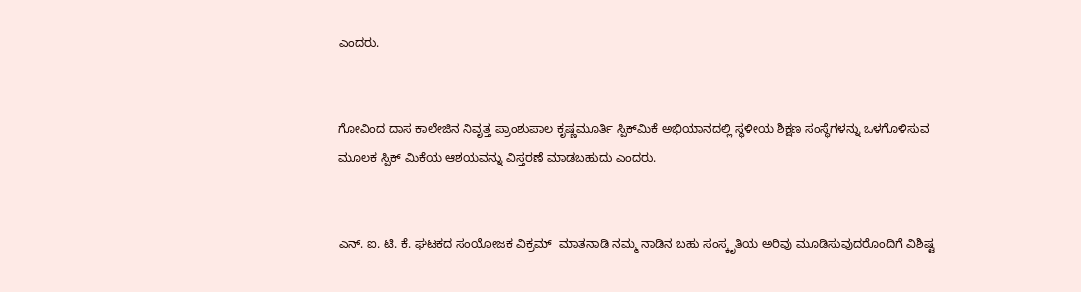ಎಂದರು.


ಗೋವಿಂದ ದಾಸ ಕಾಲೇಜಿನ ನಿವೃತ್ತ ಪ್ರಾಂಶುಪಾಲ ಕೃಷ್ಣಮೂರ್ತಿ ಸ್ಪಿಕ್‌ಮಿಕೆ ಅಭಿಯಾನದಲ್ಲಿ ಸ್ಥಳೀಯ ಶಿಕ್ಷಣ ಸಂಸ್ಥೆಗಳನ್ನು ಒಳಗೊಳಿಸುವ  ಮೂಲಕ ಸ್ಪಿಕ್ ಮಿಕೆಯ ಆಶಯವನ್ನು ವಿಸ್ತರಣೆ ಮಾಡಬಹುದು ಎಂದರು.


ಎನ್. ಐ. ಟಿ. ಕೆ. ಘಟಕದ ಸಂಯೋಜಕ ವಿಕ್ರಮ್  ಮಾತನಾಡಿ ನಮ್ಮ ನಾಡಿನ ಬಹು ಸಂಸ್ಕೃತಿಯ ಅರಿವು ಮೂಡಿಸುವುದರೊಂದಿಗೆ ವಿಶಿಷ್ಟ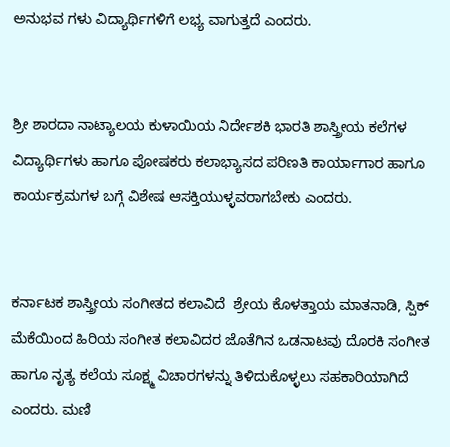ಅನುಭವ ಗಳು ವಿದ್ಯಾರ್ಥಿಗಳಿಗೆ ಲಭ್ಯ ವಾಗುತ್ತದೆ ಎಂದರು.


ಶ್ರೀ ಶಾರದಾ ನಾಟ್ಯಾಲಯ ಕುಳಾಯಿಯ ನಿರ್ದೇಶಕಿ ಭಾರತಿ ಶಾಸ್ತ್ರೀಯ ಕಲೆಗಳ ವಿದ್ಯಾರ್ಥಿಗಳು ಹಾಗೂ ಪೋಷಕರು ಕಲಾಭ್ಯಾಸದ ಪರಿಣತಿ ಕಾರ್ಯಾಗಾರ ಹಾಗೂ ಕಾರ್ಯಕ್ರಮಗಳ ಬಗ್ಗೆ ವಿಶೇಷ ಆಸಕ್ತಿಯುಳ್ಳವರಾಗಬೇಕು ಎಂದರು.


ಕರ್ನಾಟಕ ಶಾಸ್ತ್ರೀಯ ಸಂಗೀತದ ಕಲಾವಿದೆ  ಶ್ರೇಯ ಕೊಳತ್ತಾಯ ಮಾತನಾಡಿ, ಸ್ಪಿಕ್ ಮೆಕೆಯಿಂದ ಹಿರಿಯ ಸಂಗೀತ ಕಲಾವಿದರ ಜೊತೆಗಿನ ಒಡನಾಟವು ದೊರಕಿ ಸಂಗೀತ ಹಾಗೂ ನೃತ್ಯ ಕಲೆಯ ಸೂಕ್ಷ್ಮ ವಿಚಾರಗಳನ್ನು ತಿಳಿದುಕೊಳ್ಳಲು ಸಹಕಾರಿಯಾಗಿದೆ ಎಂದರು. ಮಣಿ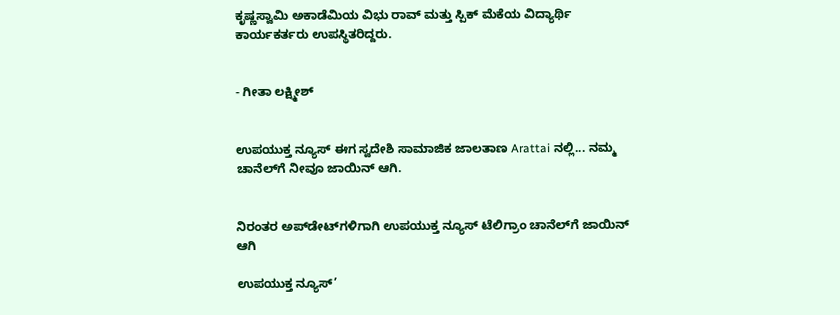ಕೃಷ್ಣಸ್ವಾಮಿ ಅಕಾಡೆಮಿಯ ವಿಭು ರಾವ್ ಮತ್ತು ಸ್ಪಿಕ್ ಮೆಕೆಯ ವಿದ್ಯಾರ್ಥಿ ಕಾರ್ಯಕರ್ತರು ಉಪಸ್ಥಿತರಿದ್ದರು.


- ಗೀತಾ ಲಕ್ಷ್ಮೀಶ್


ಉಪಯುಕ್ತ ನ್ಯೂಸ್ ಈಗ ಸ್ವದೇಶಿ ಸಾಮಾಜಿಕ ಜಾಲತಾಣ Arattai ನಲ್ಲಿ... ನಮ್ಮ ಚಾನೆಲ್‌ಗೆ ನೀವೂ ಜಾಯಿನ್ ಆಗಿ.


ನಿರಂತರ ಅಪ್‌ಡೇಟ್‌ಗಳಿಗಾಗಿ ಉಪಯುಕ್ತ ನ್ಯೂಸ್‌ ಟೆಲಿಗ್ರಾಂ ಚಾನೆಲ್‌ಗೆ ಜಾಯಿನ್‌ ಆಗಿ

ಉಪಯುಕ್ತ ನ್ಯೂಸ್‌’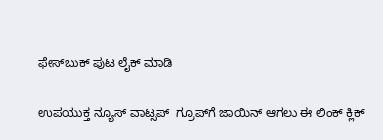ಫೇಸ್‌ಬುಕ್ ಪುಟ ಲೈಕ್ ಮಾಡಿ

ಉಪಯುಕ್ತ ನ್ಯೂಸ್‌ ವಾಟ್ಸಪ್‌  ಗ್ರೂಪ್‌ಗೆ ಜಾಯಿನ್ ಆಗಲು ಈ ಲಿಂಕ್ ಕ್ಲಿಕ್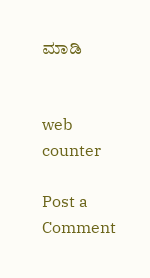ಮಾಡಿ


web counter

Post a Comment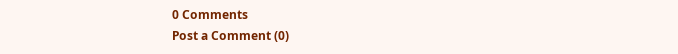0 Comments
Post a Comment (0)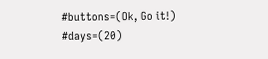#buttons=(Ok, Go it!) #days=(20)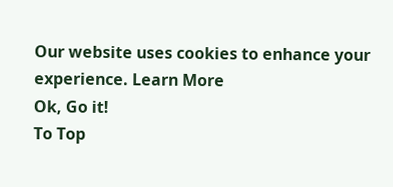Our website uses cookies to enhance your experience. Learn More
Ok, Go it!
To Top